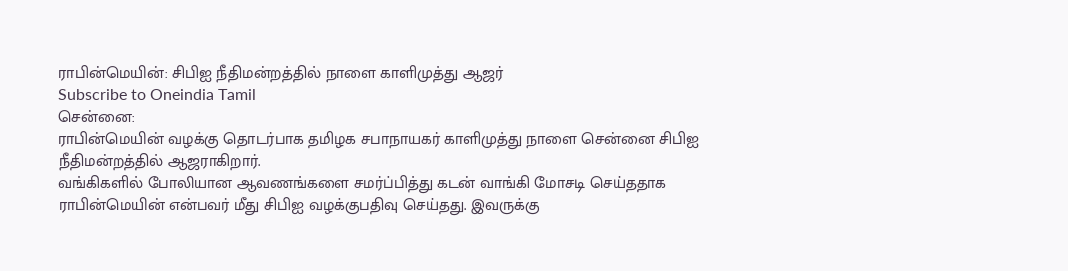ராபின்மெயின்: சிபிஐ நீதிமன்றத்தில் நாளை காளிமுத்து ஆஜர்
Subscribe to Oneindia Tamil
சென்னை:
ராபின்மெயின் வழக்கு தொடர்பாக தமிழக சபாநாயகர் காளிமுத்து நாளை சென்னை சிபிஐ நீதிமன்றத்தில் ஆஜராகிறார்.
வங்கிகளில் போலியான ஆவணங்களை சமர்ப்பித்து கடன் வாங்கி மோசடி செய்ததாக ராபின்மெயின் என்பவர் மீது சிபிஐ வழக்குபதிவு செய்தது. இவருக்கு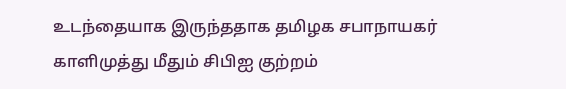உடந்தையாக இருந்ததாக தமிழக சபாநாயகர் காளிமுத்து மீதும் சிபிஐ குற்றம்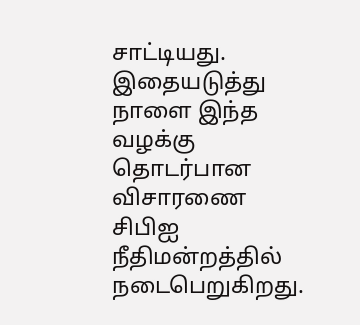சாட்டியது.
இதையடுத்து நாளை இந்த வழக்கு தொடர்பான விசாரணை சிபிஐ நீதிமன்றத்தில் நடைபெறுகிறது.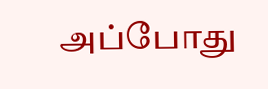அப்போது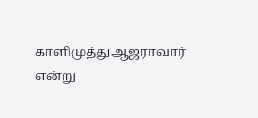காளிமுத்துஆஜராவார் என்று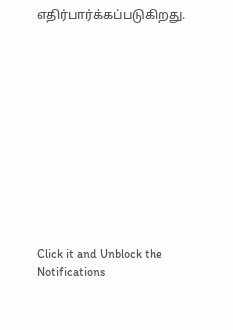எதிர்பார்க்கப்படுகிறது.












Click it and Unblock the Notifications